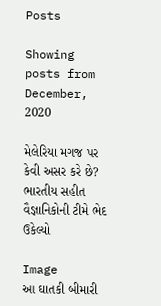Posts

Showing posts from December, 2020

મેલેરિયા મગજ પર કેવી અસર કરે છે? ભારતીય સહીત વૈજ્ઞાનિકોની ટીમે ભેદ ઉકેલ્યો

Image
આ ઘાતકી બીમારી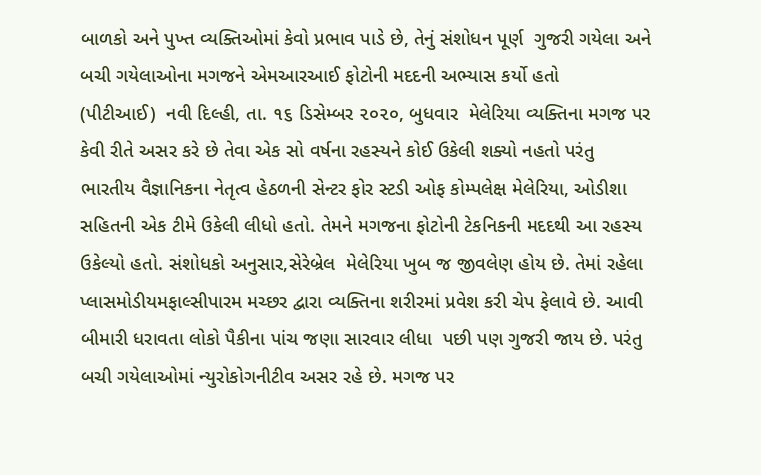બાળકો અને પુખ્ત વ્યક્તિઓમાં કેવો પ્રભાવ પાડે છે, તેનું સંશોધન પૂર્ણ  ગુજરી ગયેલા અને બચી ગયેલાઓના મગજને એમઆરઆઈ ફોટોની મદદની અભ્યાસ કર્યો હતો     (પીટીઆઈ)  નવી દિલ્હી, તા. ૧૬ ડિસેમ્બર ૨૦૨૦, બુધવાર  મેલેરિયા વ્યક્તિના મગજ પર કેવી રીતે અસર કરે છે તેવા એક સો વર્ષના રહસ્યને કોઈ ઉકેલી શક્યો નહતો પરંતુ ભારતીય વૈજ્ઞાનિકના નેતૃત્વ હેઠળની સેન્ટર ફોર સ્ટડી ઓફ કોમ્પલેક્ષ મેલેરિયા, ઓડીશા સહિતની એક ટીમે ઉકેલી લીધો હતો. તેમને મગજના ફોટોની ટેકનિકની મદદથી આ રહસ્ય ઉકેલ્યો હતો. સંશોધકો અનુસાર,સેરેબ્રેલ  મેલેરિયા ખુબ જ જીવલેણ હોય છે. તેમાં રહેલા પ્લાસમોડીયમફાલ્સીપારમ મચ્છર દ્વારા વ્યક્તિના શરીરમાં પ્રવેશ કરી ચેપ ફેલાવે છે. આવી બીમારી ધરાવતા લોકો પૈકીના પાંચ જણા સારવાર લીધા  પછી પણ ગુજરી જાય છે. પરંતુ બચી ગયેલાઓમાં ન્યુરોકોગનીટીવ અસર રહે છે. મગજ પર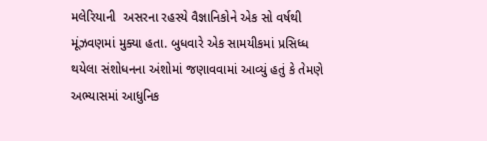મલેરિયાની  અસરના રહસ્યે વૈજ્ઞાનિકોને એક સો વર્ષથી મૂંઝવણમાં મુક્યા હતા. બુધવારે એક સામયીકમાં પ્રસિધ્ધ થયેલા સંશોધનના અંશોમાં જણાવવામાં આવ્યું હતું કે તેમણે અભ્યાસમાં આધુનિક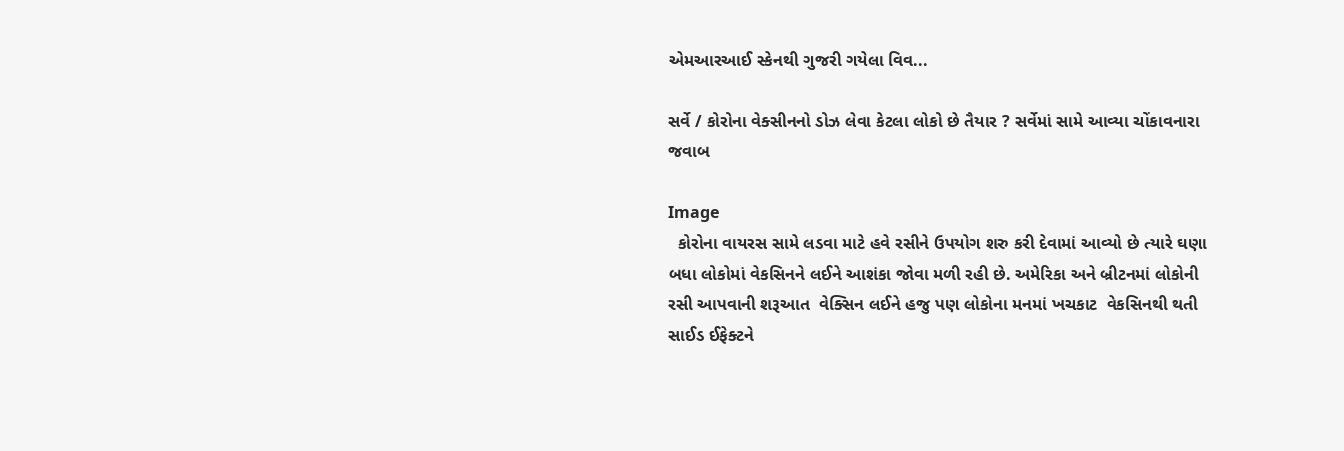એમઆરઆઈ સ્કેનથી ગુજરી ગયેલા વિવ...

સર્વે / કોરોના વેક્સીનનો ડોઝ લેવા કેટલા લોકો છે તૈયાર ? સર્વેમાં સામે આવ્યા ચોંકાવનારા જવાબ

Image
  કોરોના વાયરસ સામે લડવા માટે હવે રસીને ઉપયોગ શરુ કરી દેવામાં આવ્યો છે ત્યારે ઘણા બધા લોકોમાં વેકસિનને લઈને આશંકા જોવા મળી રહી છે. અમેરિકા અને બ્રીટનમાં લોકોની રસી આપવાની શરૂઆત  વેક્સિન લઈને હજુ પણ લોકોના મનમાં ખચકાટ  વેકસિનથી થતી સાઈડ ઈફેક્ટને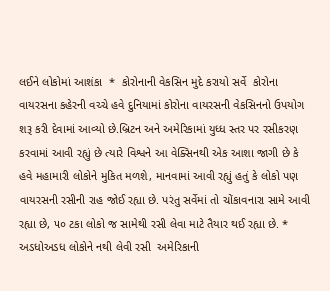લઈને લોકોમાં આશંકા  *  કોરોનાની વેકસિન મુદે કરાયો સર્વે  કોરોના વાયરસના કહેરની વચ્ચે હવે દુનિયામાં કોરોના વાયરસની વેકસિનનો ઉપયોગ શરૂ કરી દેવામાં આવ્યો છે.બ્રિટન અને અમેરિકામાં યુધ્ધ સ્તર પર રસીકરણ કરવામાં આવી રહ્યું છે ત્યારે વિશ્વને આ વેક્સિનથી એક આશા જાગી છે કે હવે મહામારી લોકોને મુકિત મળશે, માનવામાં આવી રહ્યું હતું કે લોકો પણ વાયરસની રસીની રાહ જોઈ રહ્યા છે. પરંતુ સર્વેમાં તો ચોંકાવનારા સામે આવી રહ્યા છે, ૫૦ ટકા લોકો જ સામેથી રસી લેવા માટે તૈયાર થઈ રહ્યા છે. *   અડધોઅડધ લોકોને નથી લેવી રસી  અમેરિકાની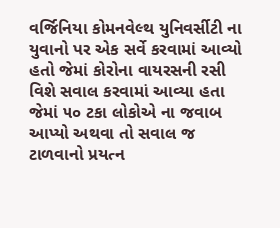વર્જિનિયા કોમનવેલ્થ યુનિવર્સીટી ના યુવાનો પર એક સર્વે કરવામાં આવ્યો હતો જેમાં કોરોના વાયરસની રસી વિશે સવાલ કરવામાં આવ્યા હતા જેમાં ૫૦ ટકા લોકોએ ના જવાબ આપ્યો અથવા તો સવાલ જ ટાળવાનો પ્રયત્ન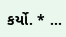કર્યો. * ...